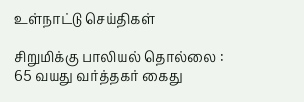உள்நாட்டு செய்திகள்

சிறுமிக்கு பாலியல் தொல்லை : 65 வயது வர்த்தகர் கைது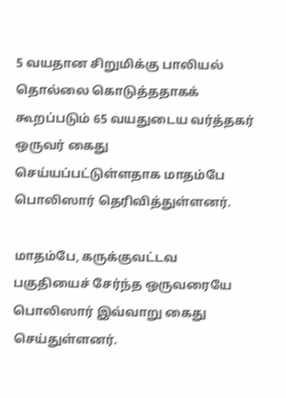5 வயதான சிறுமிக்கு பாலியல் தொல்லை கொடுத்ததாகக் கூறப்படும் 65 வயதுடைய வர்த்தகர் ஒருவர் கைது செய்யப்பட்டுள்ளதாக மாதம்பே பொலிஸார் தெரிவித்துள்ளனர்.

மாதம்பே, கருக்குவட்டவ பகுதியைச் சேர்ந்த ஒருவரையே பொலிஸார் இவ்வாறு கைது செய்துள்ளனர்.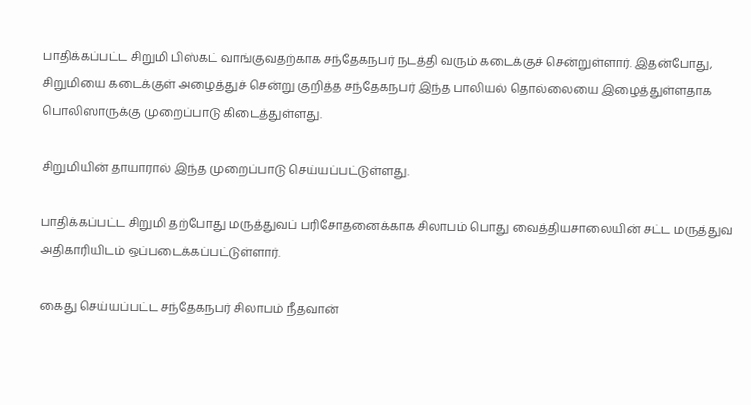பாதிக்கப்பட்ட சிறுமி பிஸ்கட் வாங்குவதற்காக சந்தேகநபர் நடத்தி வரும் கடைக்குச் சென்றுள்ளார். இதன்போது, சிறுமியை கடைக்குள் அழைத்துச் சென்று குறித்த சந்தேகநபர் இந்த பாலியல் தொல்லையை இழைத்துள்ளதாக பொலிஸாருக்கு முறைப்பாடு கிடைத்துள்ளது.

சிறுமியின் தாயாரால் இந்த முறைப்பாடு செய்யப்பட்டுள்ளது.

பாதிக்கப்பட்ட சிறுமி தற்போது மருத்துவப் பரிசோதனைக்காக சிலாபம் பொது வைத்தியசாலையின் சட்ட மருத்துவ அதிகாரியிடம் ஒப்படைக்கப்பட்டுள்ளார்.

கைது செய்யப்பட்ட சந்தேகநபர் சிலாபம் நீதவான்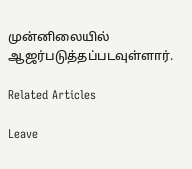முன்னிலையில் ஆஜர்படுத்தப்படவுள்ளார்.

Related Articles

Leave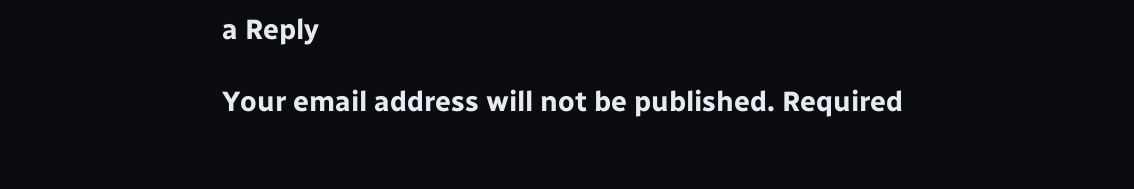a Reply

Your email address will not be published. Required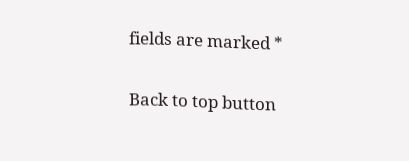fields are marked *

Back to top button